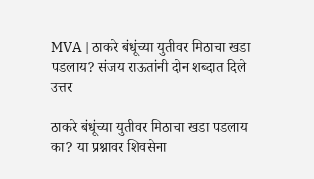MVA | ठाकरे बंधूंच्या युतीवर मिठाचा खडा पडलाय? संजय राऊतांनी दोन शब्दात दिले उत्तर

ठाकरे बंधूंच्या युतीवर मिठाचा खडा पडलाय का? या प्रश्नावर शिवसेना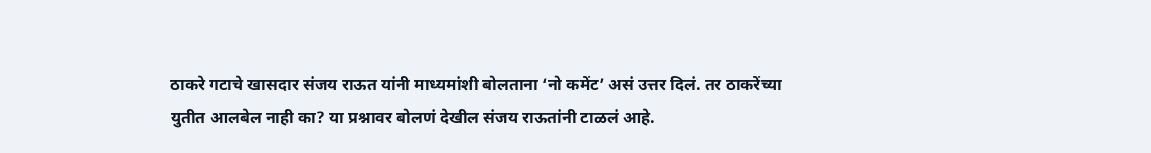ठाकरे गटाचे खासदार संजय राऊत यांनी माध्यमांशी बोलताना ‘नो कमेंट’ असं उत्तर दिलं. तर ठाकरेंच्या युतीत आलबेल नाही का? या प्रश्नावर बोलणं देखील संजय राऊतांनी टाळलं आहे.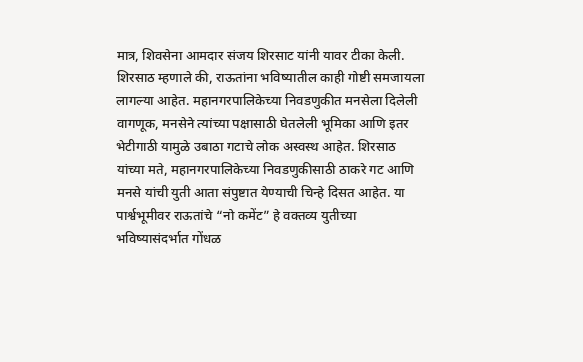मात्र, शिवसेना आमदार संजय शिरसाट यांनी यावर टीका केली. शिरसाठ म्हणाले की, राऊतांना भविष्यातील काही गोष्टी समजायला लागल्या आहेत. महानगरपालिकेच्या निवडणुकीत मनसेला दिलेली वागणूक, मनसेने त्यांच्या पक्षासाठी घेतलेली भूमिका आणि इतर भेटीगाठी यामुळे उबाठा गटाचे लोक अस्वस्थ आहेत. शिरसाठ यांच्या मते, महानगरपालिकेच्या निवडणुकीसाठी ठाकरे गट आणि मनसे यांची युती आता संपुष्टात येण्याची चिन्हे दिसत आहेत. या पार्श्वभूमीवर राऊतांचे “नो कमेंट” हे वक्तव्य युतीच्या भविष्यासंदर्भात गोंधळ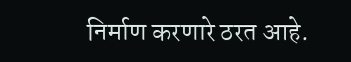निर्माण करणारे ठरत आहे.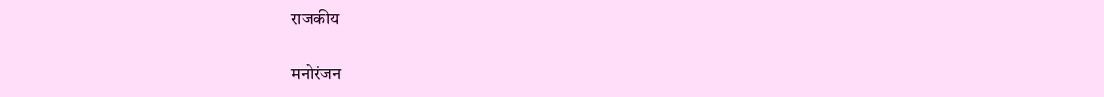राजकीय

मनोरंजन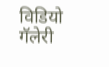विडियो गॅलेरी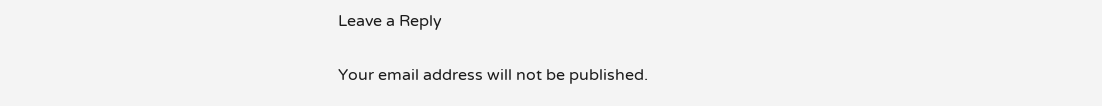Leave a Reply

Your email address will not be published.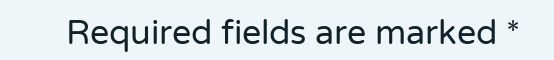Required fields are marked *